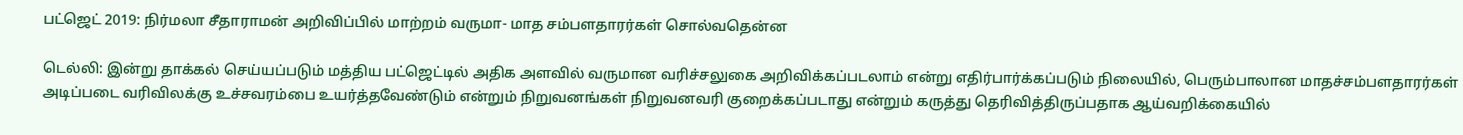பட்ஜெட் 2019: நிர்மலா சீதாராமன் அறிவிப்பில் மாற்றம் வருமா- மாத சம்பளதாரர்கள் சொல்வதென்ன

டெல்லி: இன்று தாக்கல் செய்யப்படும் மத்திய பட்ஜெட்டில் அதிக அளவில் வருமான வரிச்சலுகை அறிவிக்கப்படலாம் என்று எதிர்பார்க்கப்படும் நிலையில், பெரும்பாலான மாதச்சம்பளதாரர்கள் அடிப்படை வரிவிலக்கு உச்சவரம்பை உயர்த்தவேண்டும் என்றும் நிறுவனங்கள் நிறுவனவரி குறைக்கப்படாது என்றும் கருத்து தெரிவித்திருப்பதாக ஆய்வறிக்கையில்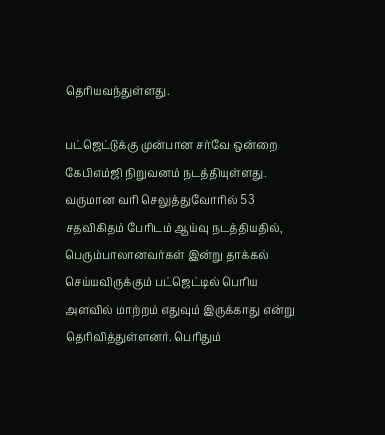தெரியவந்துள்ளது.

பட்ஜெட்டுக்கு முன்பான சர்வே ஒன்றை கேபிஎம்ஜி நிறுவனம் நடத்தியுள்ளது. வருமான வரி செலுத்துவோரில் 53 சதவிகிதம் பேரிடம் ஆய்வு நடத்தியதில், பெரும்பாலானவர்கள் இன்று தாக்கல் செய்யவிருக்கும் பட்ஜெட்டில் பெரிய அளவில் மாற்றம் எதுவும் இருக்காது என்று தெரிவித்துள்ளனர். பெரிதும்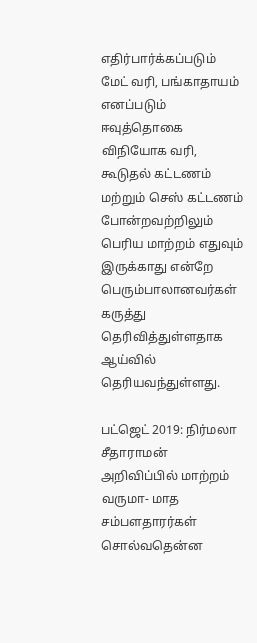எதிர்பார்க்கப்படும் மேட் வரி, பங்காதாயம் எனப்படும் ஈவுத்தொகை விநியோக வரி, கூடுதல் கட்டணம் மற்றும் செஸ் கட்டணம் போன்றவற்றிலும் பெரிய மாற்றம் எதுவும் இருக்காது என்றே பெரும்பாலானவர்கள் கருத்து தெரிவித்துள்ளதாக ஆய்வில் தெரியவந்துள்ளது.

பட்ஜெட் 2019: நிர்மலா சீதாராமன் அறிவிப்பில் மாற்றம் வருமா- மாத சம்பளதாரர்கள் சொல்வதென்ன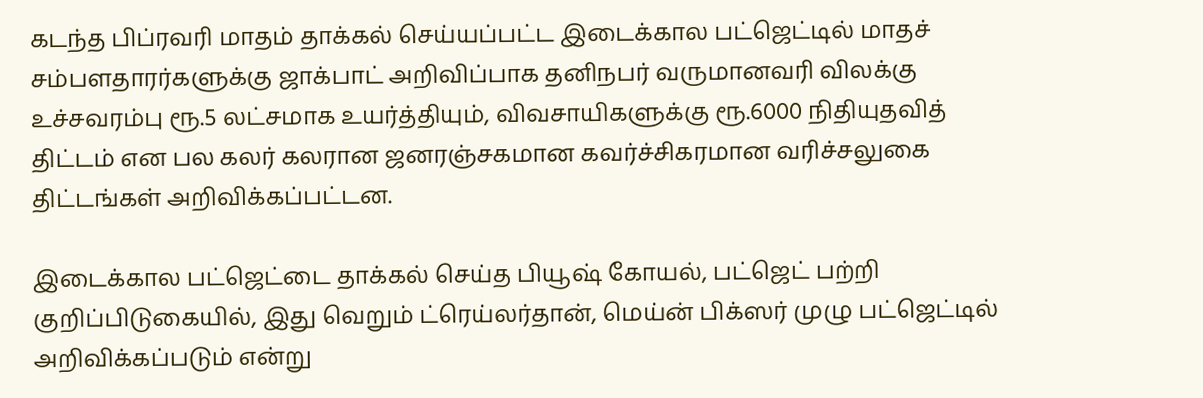கடந்த பிப்ரவரி மாதம் தாக்கல் செய்யப்பட்ட இடைக்கால பட்ஜெட்டில் மாதச் சம்பளதாரர்களுக்கு ஜாக்பாட் அறிவிப்பாக தனிநபர் வருமானவரி விலக்கு உச்சவரம்பு ரூ.5 லட்சமாக உயர்த்தியும், விவசாயிகளுக்கு ரூ.6000 நிதியுதவித் திட்டம் என பல கலர் கலரான ஜனரஞ்சகமான கவர்ச்சிகரமான வரிச்சலுகை திட்டங்கள் அறிவிக்கப்பட்டன.

இடைக்கால பட்ஜெட்டை தாக்கல் செய்த பியூஷ் கோயல், பட்ஜெட் பற்றி குறிப்பிடுகையில், இது வெறும் ட்ரெய்லர்தான், மெய்ன் பிக்ஸர் முழு பட்ஜெட்டில் அறிவிக்கப்படும் என்று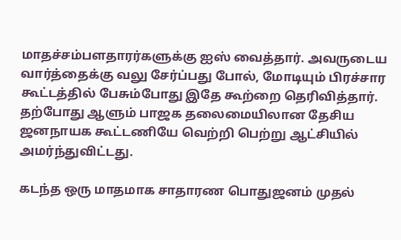மாதச்சம்பளதாரர்களுக்கு ஐஸ் வைத்தார். அவருடைய வார்த்தைக்கு வலு சேர்ப்பது போல், மோடியும் பிரச்சார கூட்டத்தில் பேசும்போது இதே கூற்றை தெரிவித்தார். தற்போது ஆளும் பாஜக தலைமையிலான தேசிய ஜனநாயக கூட்டணியே வெற்றி பெற்று ஆட்சியில் அமர்ந்துவிட்டது.

கடந்த ஒரு மாதமாக சாதாரண பொதுஜனம் முதல்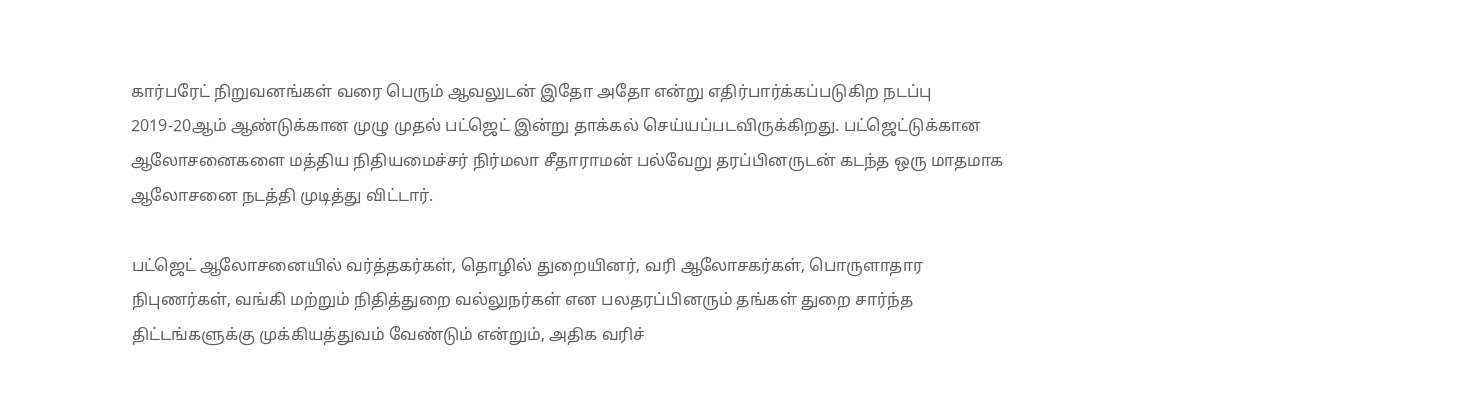கார்பரேட் நிறுவனங்கள் வரை பெரும் ஆவலுடன் இதோ அதோ என்று எதிர்பார்க்கப்படுகிற நடப்பு 2019-20ஆம் ஆண்டுக்கான முழு முதல் பட்ஜெட் இன்று தாக்கல் செய்யப்படவிருக்கிறது. பட்ஜெட்டுக்கான ஆலோசனைகளை மத்திய நிதியமைச்சர் நிர்மலா சீதாராமன் பல்வேறு தரப்பினருடன் கடந்த ஒரு மாதமாக ஆலோசனை நடத்தி முடித்து விட்டார்.

பட்ஜெட் ஆலோசனையில் வர்த்தகர்கள், தொழில் துறையினர், வரி ஆலோசகர்கள், பொருளாதார நிபுணர்கள், வங்கி மற்றும் நிதித்துறை வல்லுநர்கள் என பலதரப்பினரும் தங்கள் துறை சார்ந்த திட்டங்களுக்கு முக்கியத்துவம் வேண்டும் என்றும், அதிக வரிச்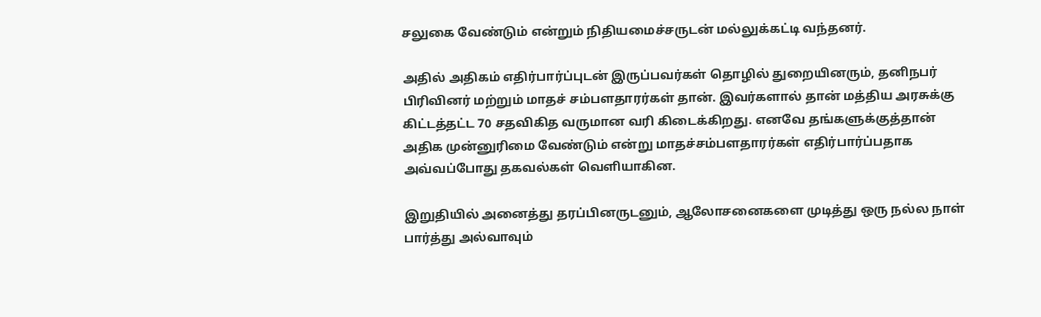சலுகை வேண்டும் என்றும் நிதியமைச்சருடன் மல்லுக்கட்டி வந்தனர்.

அதில் அதிகம் எதிர்பார்ப்புடன் இருப்பவர்கள் தொழில் துறையினரும், தனிநபர் பிரிவினர் மற்றும் மாதச் சம்பளதாரர்கள் தான். இவர்களால் தான் மத்திய அரசுக்கு கிட்டத்தட்ட 70 சதவிகித வருமான வரி கிடைக்கிறது. எனவே தங்களுக்குத்தான் அதிக முன்னுரிமை வேண்டும் என்று மாதச்சம்பளதாரர்கள் எதிர்பார்ப்பதாக அவ்வப்போது தகவல்கள் வெளியாகின.

இறுதியில் அனைத்து தரப்பினருடனும், ஆலோசனைகளை முடித்து ஒரு நல்ல நாள் பார்த்து அல்வாவும்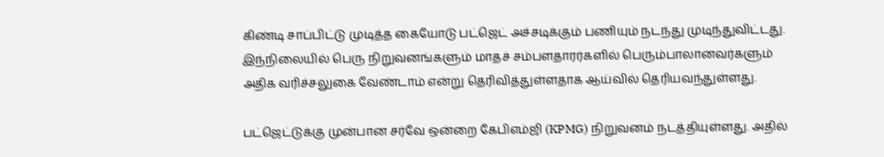கிண்டி சாப்பிட்டு முடித்த கையோடு பட்ஜெட் அச்சடிக்கும் பணியும் நடந்து முடிந்துவிட்டது. இந்நிலையில் பெரு நிறுவனங்களும் மாதச் சம்பளதாரர்களில் பெரும்பாலானவர்களும் அதிக வரிச்சலுகை வேண்டாம் என்று தெரிவித்துள்ளதாக ஆய்வில் தெரியவந்துள்ளது.

பட்ஜெட்டுக்கு முன்பான சர்வே ஒன்றை கேபிஎம்ஜி (KPMG) நிறுவனம் நடத்தியுள்ளது. அதில்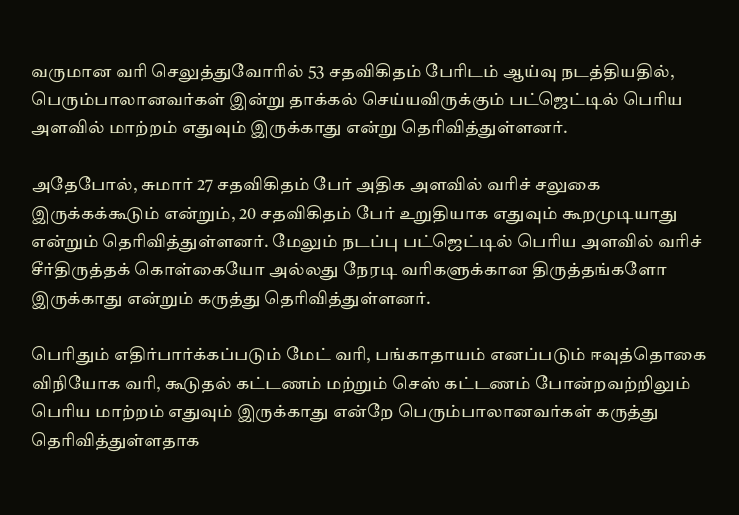வருமான வரி செலுத்துவோரில் 53 சதவிகிதம் பேரிடம் ஆய்வு நடத்தியதில், பெரும்பாலானவர்கள் இன்று தாக்கல் செய்யவிருக்கும் பட்ஜெட்டில் பெரிய அளவில் மாற்றம் எதுவும் இருக்காது என்று தெரிவித்துள்ளனர்.

அதேபோல், சுமார் 27 சதவிகிதம் பேர் அதிக அளவில் வரிச் சலுகை இருக்கக்கூடும் என்றும், 20 சதவிகிதம் பேர் உறுதியாக எதுவும் கூறமுடியாது என்றும் தெரிவித்துள்ளனர். மேலும் நடப்பு பட்ஜெட்டில் பெரிய அளவில் வரிச் சீர்திருத்தக் கொள்கையோ அல்லது நேரடி வரிகளுக்கான திருத்தங்களோ இருக்காது என்றும் கருத்து தெரிவித்துள்ளனர்.

பெரிதும் எதிர்பார்க்கப்படும் மேட் வரி, பங்காதாயம் எனப்படும் ஈவுத்தொகை விநியோக வரி, கூடுதல் கட்டணம் மற்றும் செஸ் கட்டணம் போன்றவற்றிலும் பெரிய மாற்றம் எதுவும் இருக்காது என்றே பெரும்பாலானவர்கள் கருத்து தெரிவித்துள்ளதாக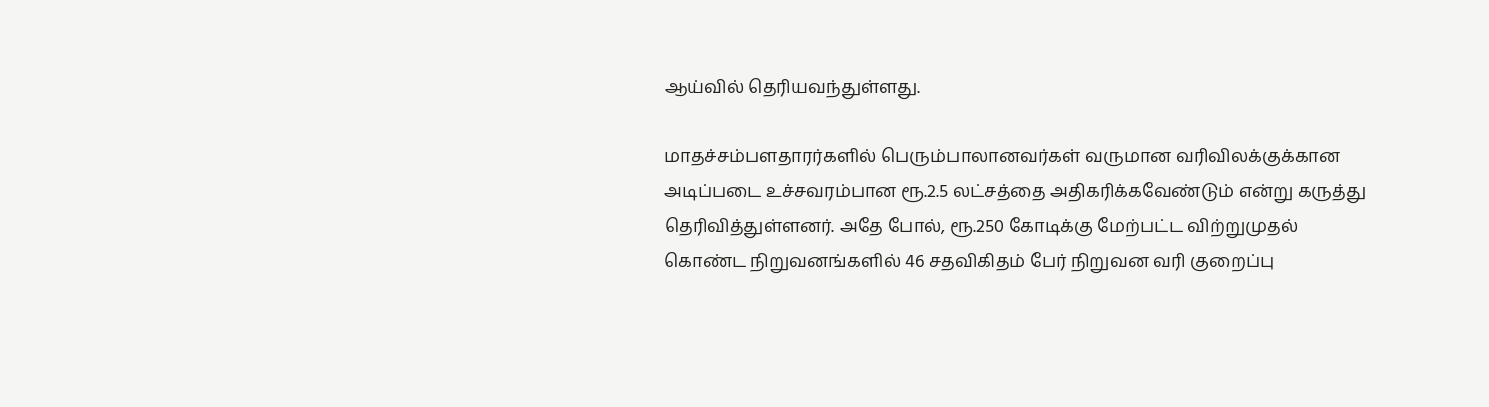ஆய்வில் தெரியவந்துள்ளது.

மாதச்சம்பளதாரர்களில் பெரும்பாலானவர்கள் வருமான வரிவிலக்குக்கான அடிப்படை உச்சவரம்பான ரூ.2.5 லட்சத்தை அதிகரிக்கவேண்டும் என்று கருத்து தெரிவித்துள்ளனர். அதே போல், ரூ.250 கோடிக்கு மேற்பட்ட விற்றுமுதல் கொண்ட நிறுவனங்களில் 46 சதவிகிதம் பேர் நிறுவன வரி குறைப்பு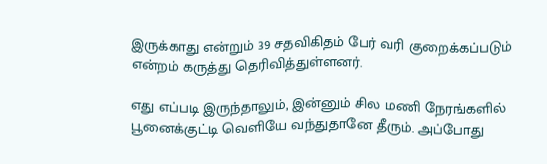இருக்காது என்றும் 39 சதவிகிதம் பேர் வரி குறைக்கப்படும் என்றம் கருத்து தெரிவித்துள்ளனர்.

எது எப்படி இருந்தாலும், இன்னும் சில மணி நேரங்களில் பூனைக்குட்டி வெளியே வந்துதானே தீரும். அப்போது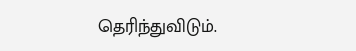தெரிந்துவிடும்.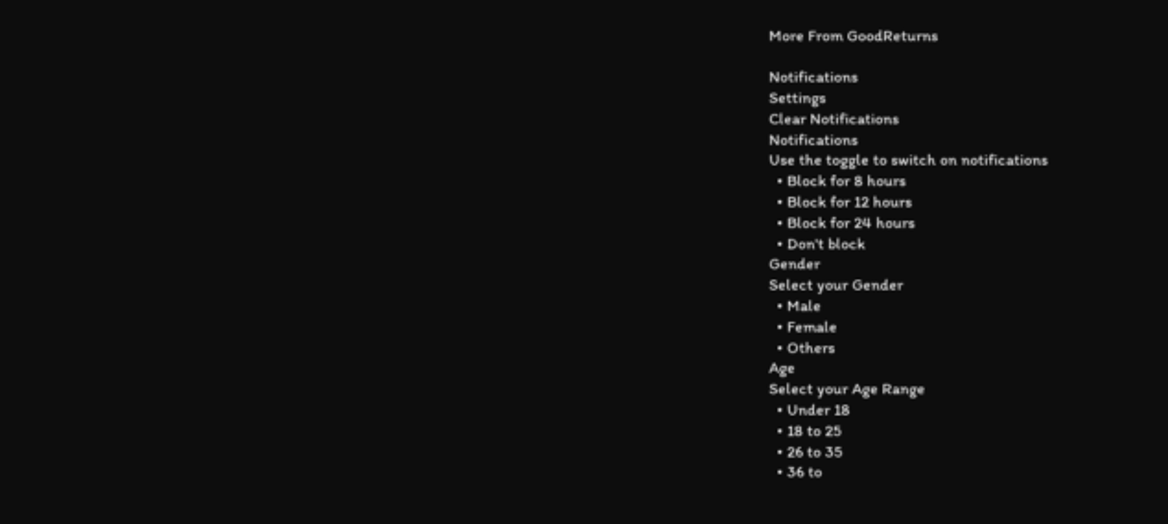More From GoodReturns

Notifications
Settings
Clear Notifications
Notifications
Use the toggle to switch on notifications
  • Block for 8 hours
  • Block for 12 hours
  • Block for 24 hours
  • Don't block
Gender
Select your Gender
  • Male
  • Female
  • Others
Age
Select your Age Range
  • Under 18
  • 18 to 25
  • 26 to 35
  • 36 to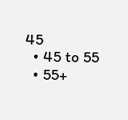45
  • 45 to 55
  • 55+